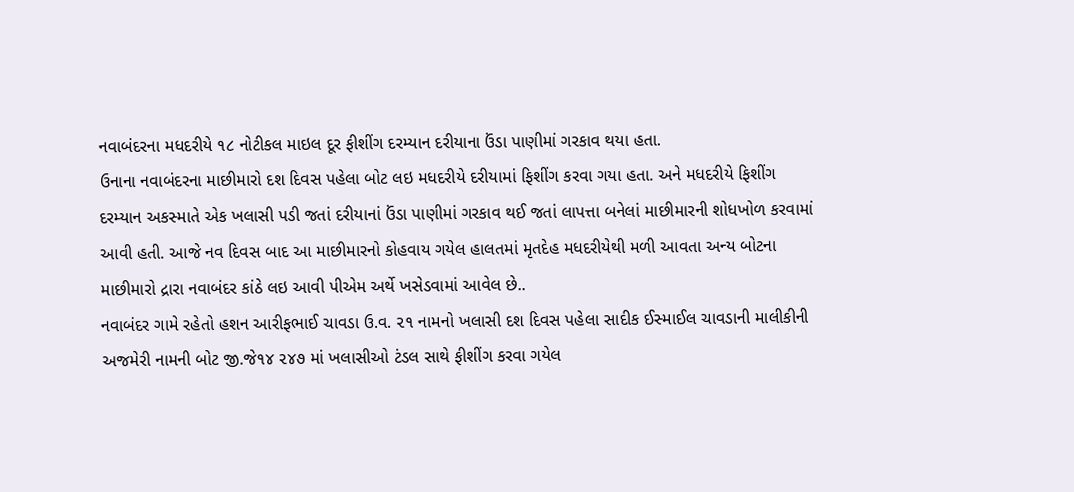નવાબંદરના મધદરીયે ૧૮ નોટીકલ માઇલ દૂર ફીશીંગ દરમ્યાન દરીયાના ઉંડા પાણીમાં ગરકાવ થયા હતા.
ઉનાના નવાબંદરના માછીમારો દશ દિવસ પહેલા બોટ લઇ મધદરીયે દરીયામાં ફિશીંગ કરવા ગયા હતા. અને મધદરીયે ફિશીંગ
દરમ્યાન અકસ્માતે એક ખલાસી પડી જતાં દરીયાનાં ઉંડા પાણીમાં ગરકાવ થઈ જતાં લાપત્તા બનેલાં માછીમારની શોધખોળ કરવામાં
આવી હતી. આજે નવ દિવસ બાદ આ માછીમારનો કોહવાય ગયેલ હાલતમાં મૃતદેહ મધદરીયેથી મળી આવતા અન્ય બોટના
માછીમારો દ્રારા નવાબંદર કાંઠે લઇ આવી પીએમ અર્થે ખસેડવામાં આવેલ છે..
નવાબંદર ગામે રહેતો હશન આરીફભાઈ ચાવડા ઉ.વ. ૨૧ નામનો ખલાસી દશ દિવસ પહેલા સાદીક ઈસ્માઈલ ચાવડાની માલીકીની
અજમેરી નામની બોટ જી.જે૧૪ ૨૪૭ માં ખલાસીઓ ટંડલ સાથે ફીશીંગ કરવા ગયેલ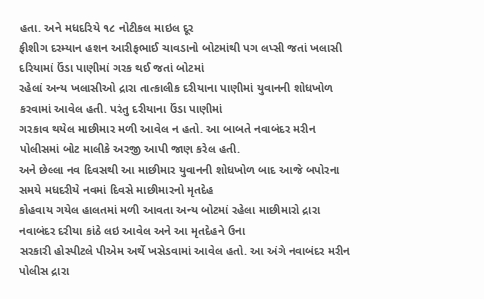હતા. અને મધદરિયે ૧૮ નોટીકલ માઇલ દૂર
ફીશીગ દરમ્યાન હશન આરીફભાઈ ચાવડાનો બોટમાંથી પગ લપ્સી જતાં ખલાસી દરિયામાં ઉંડા પાણીમાં ગરક થઈ જતાં બોટમાં
રહેલાં અન્ય ખલાસીઓ દ્રારા તાત્કાલીક દરીયાના પાણીમાં યુવાનની શોધખોળ કરવામાં આવેલ હતી. પરંતુ દરીયાના ઉંડા પાણીમાં
ગરકાવ થયેલ માછીમાર મળી આવેલ ન હતો. આ બાબતે નવાબંદર મરીન પોલીસમાં બોટ માલીકે અરજી આપી જાણ કરેલ હતી.
અને છેલ્લા નવ દિવસથી આ માછીમાર યુવાનની શોધખોળ બાદ આજે બપોરના સમયે મધદરીયે નવમાં દિવસે માછીમારનો મૃતદેહ
કોહવાય ગયેલ હાલતમાં મળી આવતા અન્ય બોટમાં રહેલા માછીમારો દ્રારા નવાબંદર દરીયા કાંઠે લઇ આવેલ અને આ મૃતદેહને ઉના
સરકારી હોસ્પીટલે પીએમ અર્થે ખસેડવામાં આવેલ હતો. આ અંગે નવાબંદર મરીન પોલીસ દ્રારા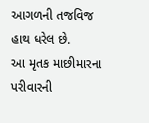આગળની તજવિજ હાથ ધરેલ છે.
આ મૃતક માછીમારના પરીવારની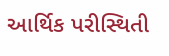આર્થિક પરીસ્થિતી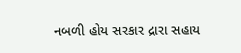નબળી હોય સરકાર દ્રારા સહાય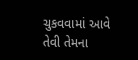ચુકવવામાં આવે તેવી તેમના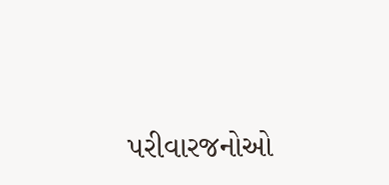પરીવારજનોઓ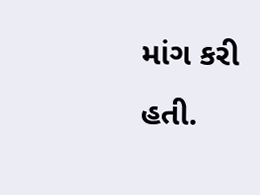માંગ કરી હતી.